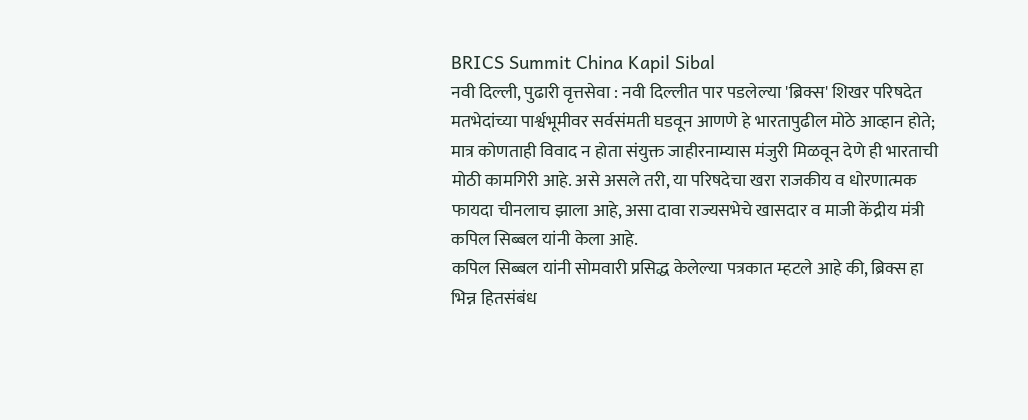BRICS Summit China Kapil Sibal
नवी दिल्ली, पुढारी वृत्तसेवा : नवी दिल्लीत पार पडलेल्या 'ब्रिक्स' शिखर परिषदेत मतभेदांच्या पार्श्वभूमीवर सर्वसंमती घडवून आणणे हे भारतापुढील मोठे आव्हान होते; मात्र कोणताही विवाद न होता संयुक्त जाहीरनाम्यास मंजुरी मिळवून देणे ही भारताची मोठी कामगिरी आहे. असे असले तरी, या परिषदेचा खरा राजकीय व धोरणात्मक फायदा चीनलाच झाला आहे, असा दावा राज्यसभेचे खासदार व माजी केंद्रीय मंत्री कपिल सिब्बल यांनी केला आहे.
कपिल सिब्बल यांनी सोमवारी प्रसिद्ध केलेल्या पत्रकात म्हटले आहे की, ब्रिक्स हा भिन्न हितसंबंध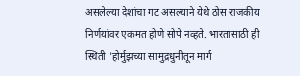असलेल्या देशांचा गट असल्याने येथे ठोस राजकीय निर्णयांवर एकमत होणे सोपे नव्हते. भारतासाठी ही स्थिती 'होर्मुझच्या सामुद्रधुनीतून मार्ग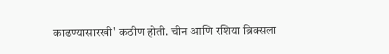काढण्यासारखी' कठीण होती. चीन आणि रशिया ब्रिक्सला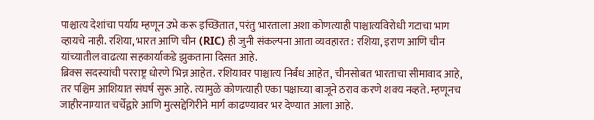पाश्चात्य देशांचा पर्याय म्हणून उभे करू इच्छितात, परंतु भारताला अशा कोणत्याही पाश्चात्यविरोधी गटाचा भाग व्हायचे नाही. रशिया, भारत आणि चीन (RIC) ही जुनी संकल्पना आता व्यवहारत: रशिया, इराण आणि चीन यांच्यातील वाढत्या सहकार्याकडे झुकताना दिसत आहे.
ब्रिक्स सदस्यांची परराष्ट्र धोरणे भिन्न आहेत. रशियावर पाश्चात्य निर्बंध आहेत, चीनसोबत भारताचा सीमावाद आहे, तर पश्चिम आशियात संघर्ष सुरू आहे. त्यामुळे कोणत्याही एका पक्षाच्या बाजूने ठराव करणे शक्य नव्हते. म्हणूनच जाहीरनाम्यात चर्चेद्वारे आणि मुत्सद्देगिरीने मार्ग काढण्यावर भर देण्यात आला आहे.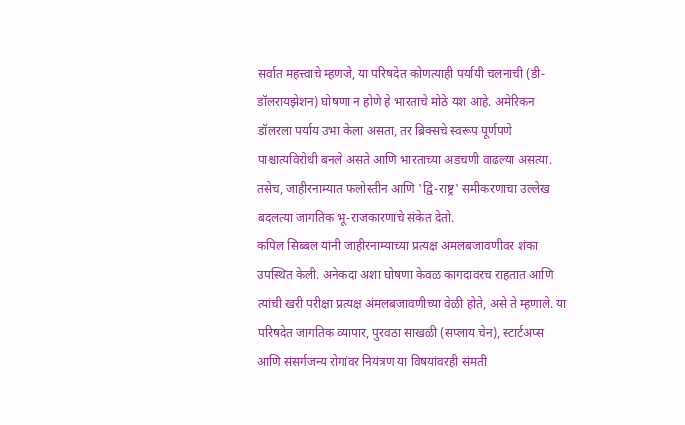सर्वात महत्त्वाचे म्हणजे, या परिषदेत कोणत्याही पर्यायी चलनाची (डी-डॉलरायझेशन) घोषणा न होणे हे भारताचे मोठे यश आहे. अमेरिकन डॉलरला पर्याय उभा केला असता, तर ब्रिक्सचे स्वरूप पूर्णपणे पाश्चात्यविरोधी बनले असते आणि भारताच्या अडचणी वाढल्या असत्या. तसेच, जाहीरनाम्यात फलोस्तीन आणि 'द्वि-राष्ट्र' समीकरणाचा उल्लेख बदलत्या जागतिक भू-राजकारणाचे संकेत देतो.
कपिल सिब्बल यांनी जाहीरनाम्याच्या प्रत्यक्ष अमलबजावणीवर शंका उपस्थित केली. अनेकदा अशा घोषणा केवळ कागदावरच राहतात आणि त्यांची खरी परीक्षा प्रत्यक्ष अंमलबजावणीच्या वेळी होते, असे ते म्हणाले. या परिषदेत जागतिक व्यापार, पुरवठा साखळी (सप्लाय चेन), स्टार्टअप्स आणि संसर्गजन्य रोगांवर नियंत्रण या विषयांवरही संमती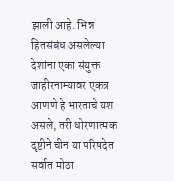झाली आहे. भिन्न हितसंबंध असलेल्या देशांना एका संयुक्त जाहीरनाम्यावर एकत्र आणणे हे भारताचे यश असले, तरी धोरणात्मक दृष्टीने चीन या परिषदेत सर्वात मोठा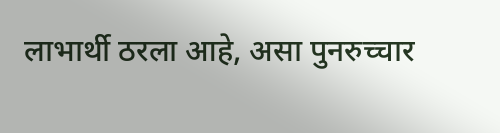लाभार्थी ठरला आहे, असा पुनरुच्चार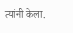त्यांनी केला.